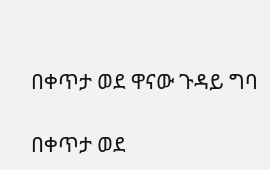በቀጥታ ወደ ዋናው ጉዳይ ግባ

በቀጥታ ወደ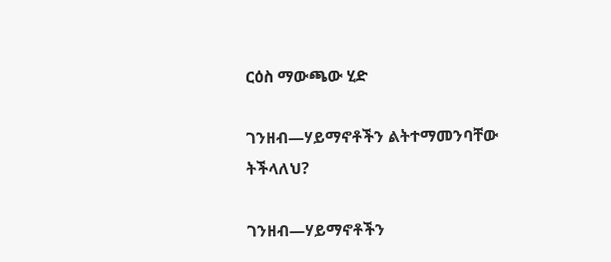ርዕስ ማውጫው ሂድ

ገንዘብ—ሃይማኖቶችን ልትተማመንባቸው ትችላለህ?

ገንዘብ—ሃይማኖቶችን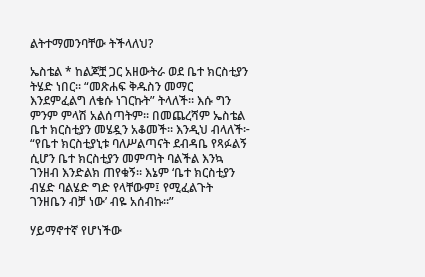ልትተማመንባቸው ትችላለህ?

ኤስቴል * ከልጆቿ ጋር አዘውትራ ወደ ቤተ ክርስቲያን ትሄድ ነበር። “መጽሐፍ ቅዱስን መማር እንደምፈልግ ለቄሱ ነገርኩት” ትላለች። እሱ ግን ምንም ምላሽ አልሰጣትም። በመጨረሻም ኤስቴል ቤተ ክርስቲያን መሄዷን አቆመች። እንዲህ ብላለች፦ “የቤተ ክርስቲያኒቱ ባለሥልጣናት ደብዳቤ የጻፉልኝ ሲሆን ቤተ ክርስቲያን መምጣት ባልችል እንኳ ገንዘብ እንድልክ ጠየቁኝ። እኔም ‘ቤተ ክርስቲያን ብሄድ ባልሄድ ግድ የላቸውም፤ የሚፈልጉት ገንዘቤን ብቻ ነው’ ብዬ አሰብኩ።”

ሃይማኖተኛ የሆነችው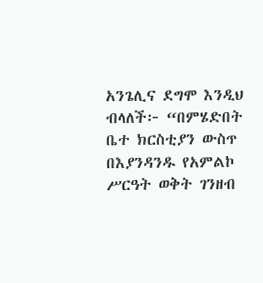አንጌሊና ደግሞ እንዲህ ብላለች፦ “በምሄድበት ቤተ ክርስቲያን ውስጥ በእያንዳንዱ የአምልኮ ሥርዓት ወቅት ገንዘብ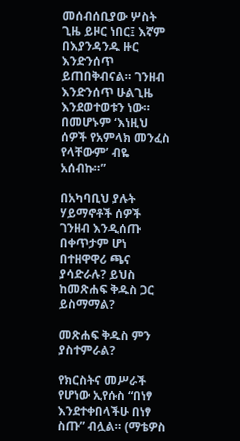መሰብሰቢያው ሦስት ጊዜ ይዞር ነበር፤ እኛም በእያንዳንዱ ዙር እንድንሰጥ ይጠበቅብናል። ገንዘብ እንድንሰጥ ሁልጊዜ እንደወተወቱን ነው። በመሆኑም ‘እነዚህ ሰዎች የአምላክ መንፈስ የላቸውም’ ብዬ አሰብኩ።”

በአካባቢህ ያሉት ሃይማኖቶች ሰዎች ገንዘብ እንዲሰጡ በቀጥታም ሆነ በተዘዋዋሪ ጫና ያሳድራሉ? ይህስ ከመጽሐፍ ቅዱስ ጋር ይስማማል?

መጽሐፍ ቅዱስ ምን ያስተምራል?

የክርስትና መሥራች የሆነው ኢየሱስ “በነፃ እንደተቀበላችሁ በነፃ ስጡ” ብሏል። (ማቴዎስ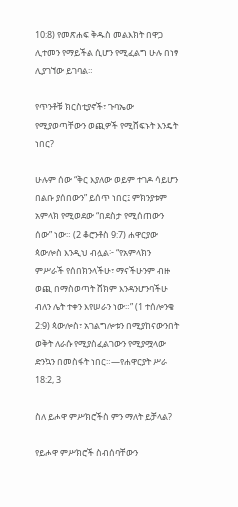10:8) የመጽሐፍ ቅዱስ መልእክት በዋጋ ሊተመን የማይችል ሲሆን የሚፈልግ ሁሉ በነፃ ሊያገኘው ይገባል።

የጥንቶቹ ክርስቲያኖች፣ ጉባኤው የሚያወጣቸውን ወጪዎች የሚሸፍኑት እንዴት ነበር?

ሁሉም ሰው “ቅር እያለው ወይም ተገዶ ሳይሆን በልቡ ያሰበውን” ይሰጥ ነበር፤ ምክንያቱም አምላክ የሚወደው “በደስታ የሚሰጠውን ሰው” ነው። (2 ቆሮንቶስ 9:7) ሐዋርያው ጳውሎስ እንዲህ ብሏል፦ “የአምላክን ምሥራች የሰበክንላችሁ፣ ማናችሁንም ብዙ ወጪ በማስወጣት ሸክም እንዳንሆንባችሁ ብለን ሌት ተቀን እየሠራን ነው።” (1 ተሰሎንቄ 2:9) ጳውሎስ፣ አገልግሎቱን በሚያከናውንበት ወቅት ለራሱ የሚያስፈልገውን የሚያሟላው ድንኳን በመስፋት ነበር።—የሐዋርያት ሥራ 18:2, 3

ስለ ይሖዋ ምሥክሮችስ ምን ማለት ይቻላል?

የይሖዋ ምሥክሮች ስብሰባቸውን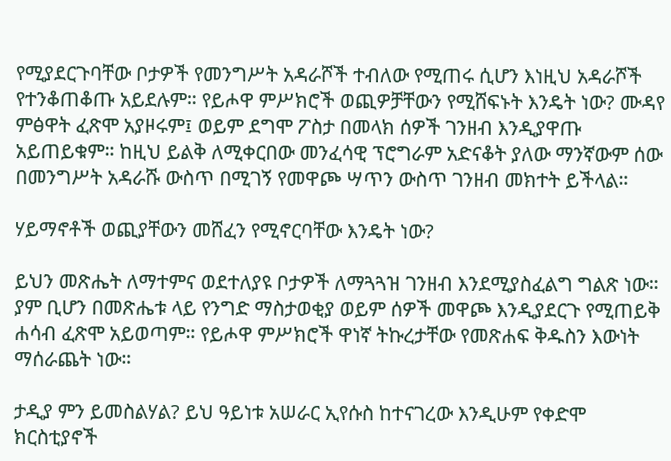የሚያደርጉባቸው ቦታዎች የመንግሥት አዳራሾች ተብለው የሚጠሩ ሲሆን እነዚህ አዳራሾች የተንቆጠቆጡ አይደሉም። የይሖዋ ምሥክሮች ወጪዎቻቸውን የሚሸፍኑት እንዴት ነው? ሙዳየ ምፅዋት ፈጽሞ አያዞሩም፤ ወይም ደግሞ ፖስታ በመላክ ሰዎች ገንዘብ እንዲያዋጡ አይጠይቁም። ከዚህ ይልቅ ለሚቀርበው መንፈሳዊ ፕሮግራም አድናቆት ያለው ማንኛውም ሰው በመንግሥት አዳራሹ ውስጥ በሚገኝ የመዋጮ ሣጥን ውስጥ ገንዘብ መክተት ይችላል።

ሃይማኖቶች ወጪያቸውን መሸፈን የሚኖርባቸው እንዴት ነው?

ይህን መጽሔት ለማተምና ወደተለያዩ ቦታዎች ለማጓጓዝ ገንዘብ እንደሚያስፈልግ ግልጽ ነው። ያም ቢሆን በመጽሔቱ ላይ የንግድ ማስታወቂያ ወይም ሰዎች መዋጮ እንዲያደርጉ የሚጠይቅ ሐሳብ ፈጽሞ አይወጣም። የይሖዋ ምሥክሮች ዋነኛ ትኩረታቸው የመጽሐፍ ቅዱስን እውነት ማሰራጨት ነው።

ታዲያ ምን ይመስልሃል? ይህ ዓይነቱ አሠራር ኢየሱስ ከተናገረው እንዲሁም የቀድሞ ክርስቲያኖች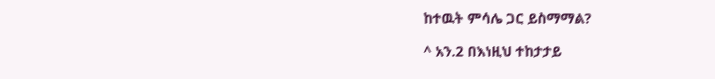ከተዉት ምሳሌ ጋር ይስማማል?

^ አን.2 በእነዚህ ተከታታይ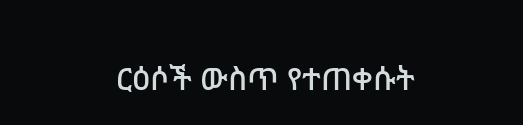ርዕሶች ውስጥ የተጠቀሱት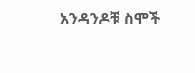አንዳንዶቹ ስሞች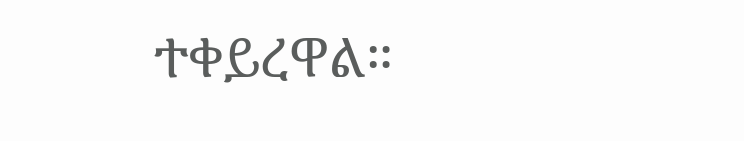ተቀይረዋል።